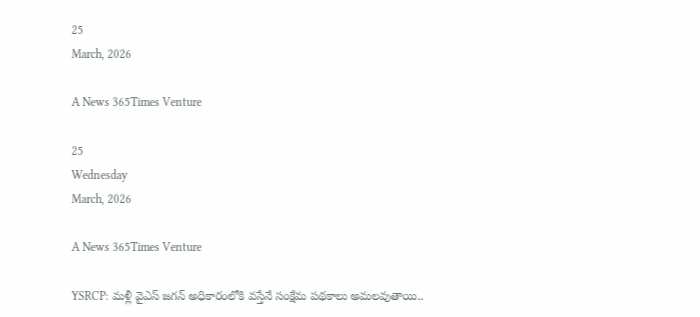25
March, 2026

A News 365Times Venture

25
Wednesday
March, 2026

A News 365Times Venture

YSRCP: మళ్లీ వైఎస్ జగన్ అధికారంలోకి వస్తేనే సంక్షేమ పథకాలు అమలవుతాయి..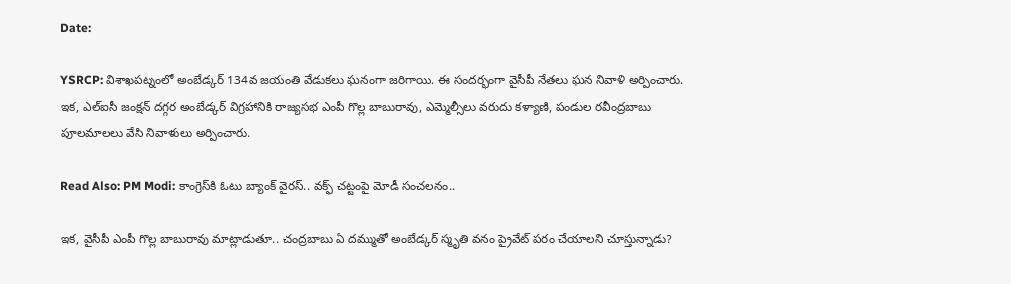Date:

YSRCP: విశాఖపట్నంలో అంబేడ్కర్ 134వ జయంతి వేడుకలు ఘనంగా జరిగాయి. ఈ సందర్భంగా వైసీపీ నేతలు ఘన నివాళి అర్పించారు. ఇక, ఎల్ఐసీ జంక్షన్ దగ్గర అంబేడ్కర్ విగ్రహానికి రాజ్యసభ ఎంపీ గొల్ల బాబురావు, ఎమ్మెల్సీలు వరుదు కళ్యాణి, పండుల రవీంద్రబాబు పూలమాలలు వేసి నివాళులు అర్పించారు.

Read Also: PM Modi: కాంగ్రెస్‌కి ఓటు బ్యాంక్ వైరస్.. వక్ఫ్‌ చట్టంపై మోడీ సంచలనం..

ఇక, వైసీపీ ఎంపీ గొల్ల బాబురావు మాట్లాడుతూ.. చంద్రబాబు ఏ దమ్ముతో అంబేడ్కర్ స్మృతి వనం ప్రైవేట్ పరం చేయాలని చూస్తున్నాడు?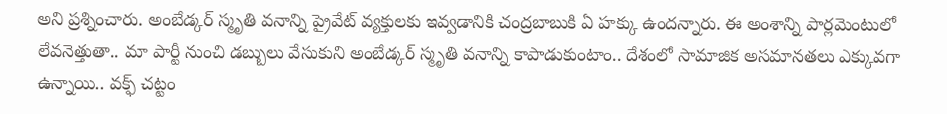అని ప్రశ్నించారు. అంబేడ్కర్ స్మృతి వనాన్ని ప్రైవేట్ వ్యక్తులకు ఇవ్వడానికి చంద్రబాబుకి ఏ హక్కు ఉందన్నారు. ఈ అంశాన్ని పార్లమెంటులో లేవనెత్తుతా.. మా పార్టీ నుంచి డబ్బులు వేసుకుని అంబేడ్కర్ స్మృతి వనాన్ని కాపాడుకుంటాం.. దేశంలో సామాజిక అసమానతలు ఎక్కువగా ఉన్నాయి.. వక్ఫ్ చట్టం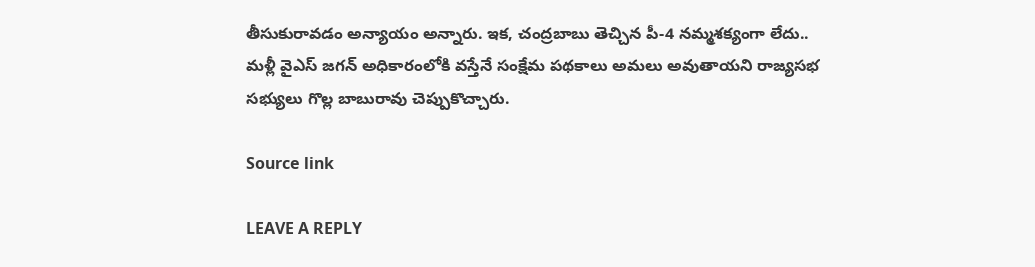తీసుకురావడం అన్యాయం అన్నారు. ఇక, చంద్రబాబు తెచ్చిన పీ-4 నమ్మశక్యంగా లేదు.. మళ్లీ వైఎస్ జగన్ అధికారంలోకి వస్తేనే సంక్షేమ పథకాలు అమలు అవుతాయని రాజ్యసభ సభ్యులు గొల్ల బాబురావు చెప్పుకొచ్చారు.

Source link

LEAVE A REPLY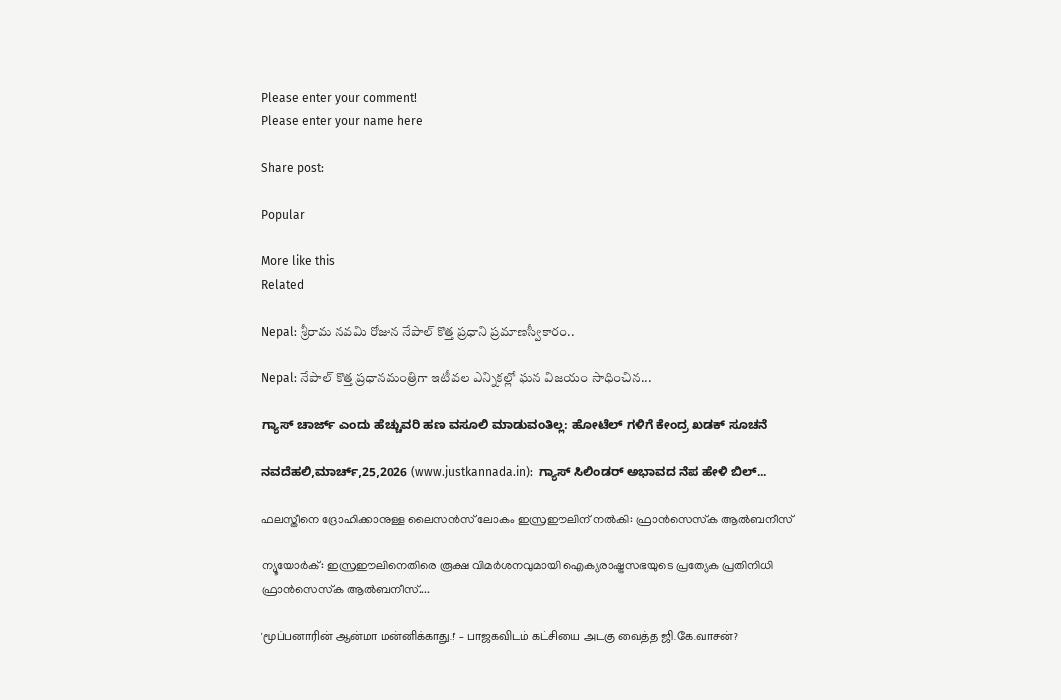Please enter your comment!
Please enter your name here

Share post:

Popular

More like this
Related

Nepal: శ్రీరామ నవమి రోజున నేపాల్ కొత్త ప్రధాని ప్రమాణస్వీకారం..

Nepal: నేపాల్ కొత్త ప్రధానమంత్రిగా ఇటీవల ఎన్నికల్లో ఘన విజయం సాధించిన...

ಗ್ಯಾಸ್ ಚಾರ್ಜ್ ಎಂದು ಹೆಚ್ಚುವರಿ ಹಣ ವಸೂಲಿ ಮಾಡುವಂತಿಲ್ಲ: ಹೋಟೆಲ್ ಗಳಿಗೆ ಕೇಂದ್ರ ಖಡಕ್ ಸೂಚನೆ

ನವದೆಹಲಿ,ಮಾರ್ಚ್,25,2026 (www.justkannada.in):  ಗ್ಯಾಸ್ ಸಿಲಿಂಡರ್ ಅಭಾವದ ನೆಪ ಹೇಳಿ ಬಿಲ್...

ഫലസ്തീനെ ദ്രോഹിക്കാനുള്ള ലൈസന്‍സ് ലോകം ഇസ്രഈലിന് നല്‍കി: ഫ്രാന്‍സെസ്‌ക ആല്‍ബനീസ്

ന്യൂയോര്‍ക്: ഇസ്രഈലിനെതിരെ രൂക്ഷ വിമര്‍ശനവുമായി ഐക്യരാഷ്ട്രസഭയുടെ പ്രത്യേക പ്രതിനിധി ഫ്രാന്‍സെസ്‌ക ആല്‍ബനീസ്....

'மூப்பனாரின் ஆன்மா மன்னிக்காது.!' – பாஜகவிடம் கட்சியை அடகு வைத்த ஜி.கே.வாசன்?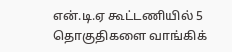என்.டி.ஏ கூட்டணியில் 5 தொகுதிகளை வாங்கிக்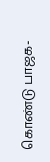கொண்டு பாஜக-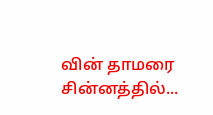வின் தாமரை சின்னத்தில்...